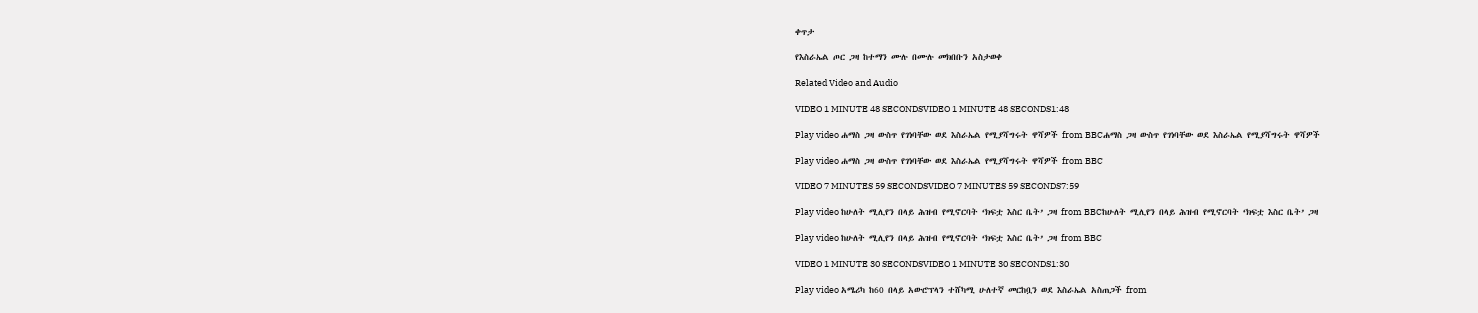ቀጥታ

የእስራኤል ጦር ጋዛ ከተማን ሙሉ በሙሉ መክበቡን አስታወቀ

Related Video and Audio

VIDEO 1 MINUTE 48 SECONDSVIDEO 1 MINUTE 48 SECONDS1:48

Play video ሐማስ ጋዛ ውስጥ የገነባቸው ወደ እስራኤል የሚያሻግሩት ዋሻዎች from BBCሐማስ ጋዛ ውስጥ የገነባቸው ወደ እስራኤል የሚያሻግሩት ዋሻዎች

Play video ሐማስ ጋዛ ውስጥ የገነባቸው ወደ እስራኤል የሚያሻግሩት ዋሻዎች from BBC

VIDEO 7 MINUTES 59 SECONDSVIDEO 7 MINUTES 59 SECONDS7:59

Play video ከሁለት ሚሊየን በላይ ሕዝብ የሚኖርባት ‘ክፍቷ እስር ቤት’ ጋዛ from BBCከሁለት ሚሊየን በላይ ሕዝብ የሚኖርባት ‘ክፍቷ እስር ቤት’ ጋዛ

Play video ከሁለት ሚሊየን በላይ ሕዝብ የሚኖርባት ‘ክፍቷ እስር ቤት’ ጋዛ from BBC

VIDEO 1 MINUTE 30 SECONDSVIDEO 1 MINUTE 30 SECONDS1:30

Play video አሜሪካ ከ60 በላይ አውሮፕላን ተሸካሚ ሁለተኛ መርከቧን ወደ እስራኤል አስጠጋች from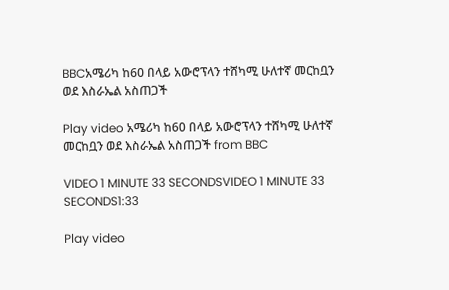BBCአሜሪካ ከ60 በላይ አውሮፕላን ተሸካሚ ሁለተኛ መርከቧን ወደ እስራኤል አስጠጋች

Play video አሜሪካ ከ60 በላይ አውሮፕላን ተሸካሚ ሁለተኛ መርከቧን ወደ እስራኤል አስጠጋች from BBC

VIDEO 1 MINUTE 33 SECONDSVIDEO 1 MINUTE 33 SECONDS1:33

Play video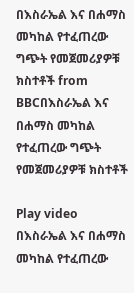በእስራኤል እና በሐማስ መካከል የተፈጠረው ግጭት የመጀመሪያዎቹ ክስተቶች from BBCበእስራኤል እና በሐማስ መካከል የተፈጠረው ግጭት የመጀመሪያዎቹ ክስተቶች

Play video በእስራኤል እና በሐማስ መካከል የተፈጠረው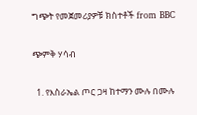ግጭት የመጀመሪያዎቹ ክስተቶች from BBC

ጭምቅ ሃሳብ

  1. የእስራኤል ጦር ጋዛ ከተማን ሙሉ በሙሉ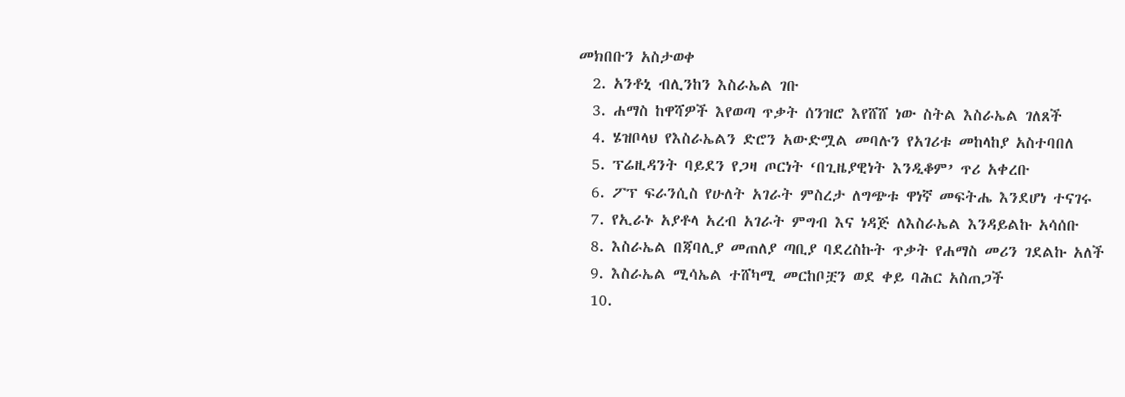መክበቡን አስታወቀ
  2. አንቶኒ ብሊንከን እስራኤል ገቡ
  3. ሐማስ ከዋሻዎች እየወጣ ጥቃት ሰንዝሮ እየሸሸ ነው ስትል እስራኤል ገለጸች
  4. ሄዝቦላህ የእስራኤልን ድሮን አውድሟል መባሉን የአገሪቱ መከላከያ አስተባበለ
  5. ፕሬዚዳንት ባይደን የጋዛ ጦርነት ‘በጊዜያዊነት እንዲቆም’ ጥሪ አቀረቡ
  6. ፖፕ ፍራንሲስ የሁለት አገራት ምስረታ ለግጭቱ ዋነኛ መፍትሔ እንደሆነ ተናገሩ
  7. የኢራኑ አያቶላ አረብ አገራት ምግብ እና ነዳጅ ለእስራኤል እንዳይልኩ አሳሰቡ
  8. እስራኤል በጃባሊያ መጠለያ ጣቢያ ባደረስኩት ጥቃት የሐማስ መሪን ገደልኩ አለች
  9. እስራኤል ሚሳኤል ተሸካሚ መርከቦቿን ወደ ቀይ ባሕር አስጠጋች
  10.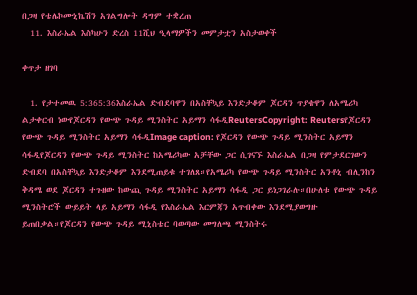በጋዛ የቴሌኮሙኒኬሽን አገልግሎት ዳግም ተቋረጠ
  11. እስራኤል እስካሁን ድረስ 11ሺህ ዒላማዎችን መምታቷን አስታወቀች

ቀጥታ ዘገባ

  1. የታተመዉ 5:365:36እስራኤል ድብደባዋን በአስቸኳይ እንድታቆም ጆርዳን ጥያቄዋን ለአሜሪካ ልታቀርብ ነውየጆርዳን የውጭ ጉዳይ ሚንስትር አይማን ሳፋዲReutersCopyright: Reutersየጆርዳን የውጭ ጉዳይ ሚንስትር አይማን ሳፋዲImage caption: የጆርዳን የውጭ ጉዳይ ሚንስትር አይማን ሳፋዲየጆርዳን የውጭ ጉዳይ ሚንስትር ከአሜሪካው አቻቸው ጋር ሲገናኙ እስራኤል በጋዛ የምታደርገውን ድብደባ በአስቸኳይ እንድታቆም እንደሚጠይቁ ተገለጸ።የአሜሪካ የውጭ ጉዳይ ሚንስትር አንቶኒ ብሊንከን ቅዳሜ ወደ ጆርዳን ተጉዘው ከውጪ ጉዳይ ሚንስትር አይማን ሳፋዲ ጋር ይነጋገራሉ።በሁለቱ የውጭ ጉዳይ ሚንስትሮች ውይይት ላይ አይማን ሳፋዲ የእስራኤል እርምጃን አጥብቀው እንደሚያወግዙ ይጠበቃል።የጆርዳን የውጭ ጉዳይ ሚኒስቴር ባወጣው መግለጫ ሚንስትሩ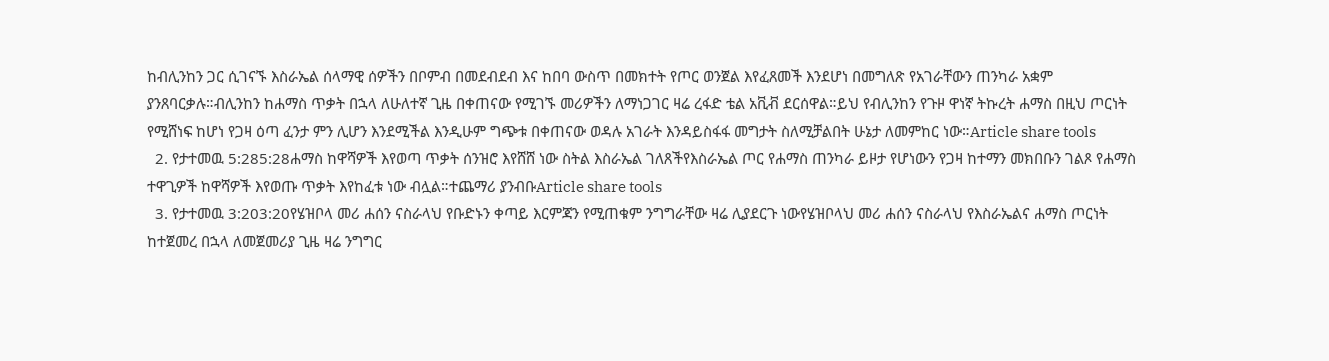ከብሊንከን ጋር ሲገናኙ እስራኤል ሰላማዊ ሰዎችን በቦምብ በመደብደብ እና ከበባ ውስጥ በመክተት የጦር ወንጀል እየፈጸመች እንደሆነ በመግለጽ የአገራቸውን ጠንካራ አቋም ያንጸባርቃሉ።ብሊንከን ከሐማስ ጥቃት በኋላ ለሁለተኛ ጊዜ በቀጠናው የሚገኙ መሪዎችን ለማነጋገር ዛሬ ረፋድ ቴል አቪቭ ደርሰዋል።ይህ የብሊንከን የጉዞ ዋነኛ ትኩረት ሐማስ በዚህ ጦርነት የሚሸነፍ ከሆነ የጋዛ ዕጣ ፈንታ ምን ሊሆን እንደሚችል እንዲሁም ግጭቱ በቀጠናው ወዳሉ አገራት እንዳይስፋፋ መግታት ስለሚቻልበት ሁኔታ ለመምከር ነው።Article share tools
  2. የታተመዉ 5:285:28ሐማስ ከዋሻዎች እየወጣ ጥቃት ሰንዝሮ እየሸሸ ነው ስትል እስራኤል ገለጸችየእስራኤል ጦር የሐማስ ጠንካራ ይዞታ የሆነውን የጋዛ ከተማን መክበቡን ገልጾ የሐማስ ተዋጊዎች ከዋሻዎች እየወጡ ጥቃት እየከፈቱ ነው ብሏል።ተጨማሪ ያንብቡArticle share tools
  3. የታተመዉ 3:203:20የሄዝቦላ መሪ ሐሰን ናስራላህ የቡድኑን ቀጣይ እርምጃን የሚጠቁም ንግግራቸው ዛሬ ሊያደርጉ ነውየሄዝቦላህ መሪ ሐሰን ናስራላህ የእስራኤልና ሐማስ ጦርነት ከተጀመረ በኋላ ለመጀመሪያ ጊዜ ዛሬ ንግግር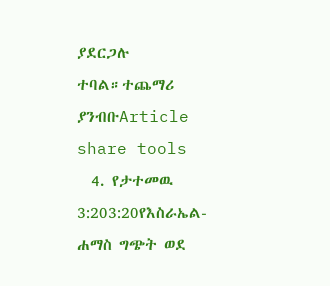ያደርጋሉ ተባል።ተጨማሪ ያንብቡArticle share tools
  4. የታተመዉ 3:203:20የእስራኤል-ሐማስ ግጭት ወደ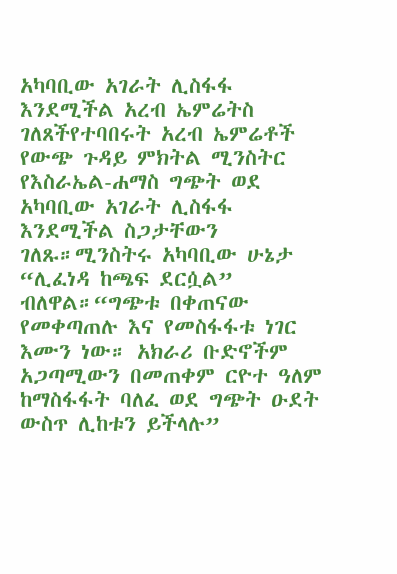አካባቢው አገራት ሊስፋፋ እንደሚችል አረብ ኤምሬትስ ገለጸችየተባበሩት አረብ ኤምሬቶች የውጭ ጉዳይ ምክትል ሚንስትር የእስራኤል-ሐማስ ግጭት ወደ አካባቢው አገራት ሊስፋፋ እንደሚችል ስጋታቸውን ገለጹ።ሚንስትሩ አካባቢው ሁኔታ “ሊፈነዳ ከጫፍ ደርሷል” ብለዋል።“ግጭቱ በቀጠናው የመቀጣጠሉ እና የመስፋፋቱ ነገር እሙን ነው። አክራሪ ቡድኖችም አጋጣሚውን በመጠቀም ርዮተ ዓለም ከማስፋፋት ባለፈ ወደ ግጭት ዑደት ውስጥ ሊከቱን ይችላሉ”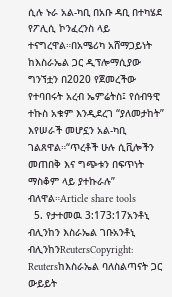ሲሉ ኑራ አል-ካቢ በአቡ ዳቢ በተካሄደ የፖሊሲ ኮንፈረንስ ላይ ተናግረዋል።በአሜሪካ አሸማጋይነት ከእስራኤል ጋር ዲፕሎማሲያው ግንኘቷን በ2020 የጀመረችው የተባበሩት አረብ ኤምሬትስ፤ የሰብዓዊ ተኩስ አቁም እንዲደረገ “ያለመታከት” እየሠራች መሆኗን አል-ካቢ ገልጸዋል።“ጥረቶች ሁሉ ሲቪሎችን መጠበቅ እና ግጭቱን በፍጥነት ማስቆም ላይ ያተኩራሉ” ብለዋል።Article share tools
  5. የታተመዉ 3:173:17አንቶኒ ብሊንከን እስራኤል ገቡአንቶኒ ብሊንከንReutersCopyright: Reutersከእስራኤል ባለስልጣናት ጋር ውይይት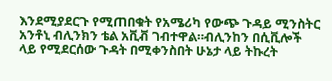እንደሚያደርጉ የሚጠበቁት የአሜሪካ የውጭ ጉዳይ ሚንስትር አንቶኒ ብሊንክን ቴል አቪቭ ገብተዋል።ብሊንከን በሲቪሎች ላይ የሚደርሰው ጉዳት በሚቀንስበት ሁኔታ ላይ ትኩረት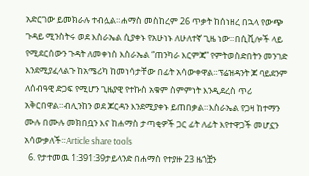አድርገው ይመክራሉ ተብሏል።ሐማስ መስከረም 26 ጥቃት ከሰነዘረ በኋላ የውጭ ጉዳይ ሚንስትሩ ወደ እስራኤል ሲያቀኑ የአሁነኑ ለሁለተኛ ጊዜ ነው።በሲቪሎች ላይ የሚደርሰውን ጉዳት ለመቀነስ እስራኤል “ጠንካራ እርምጃ” የምትወስድበትን መንገድ እንደሚያፈላልጉ ከአሜሪካ ከመነሳታቸው በፊት አሳውቀዋል።ፕሬዝዳንት ጆ ባይደንም ለሰብዓዊ ድጋፍ የሚሆን ጊዜያዊ የተኩስ አቁም ስምምነት እንዲደረስ ጥሪ አቅርበዋል።ብሊንከን ወደ ጆርዳን እንደሚያቀኑ ይጠበቃል።እስራኤል የጋዛ ከተማን ሙሉ በሙሉ መክበቧን እና ከሐማስ ታጣቂዎች ጋር ፊት ለፊት እየተዋጋች መሆኗን አሳውቃለች።Article share tools
  6. የታተመዉ 1:391:39ታይላንድ በሐማስ የተያዙ 23 ዜጎቿን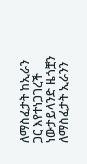ለማስፈታት ከኢራን ጋር እየተነጋገረች ነውታይላንድ ዜጎቿን ለማስፈታት ኢራንን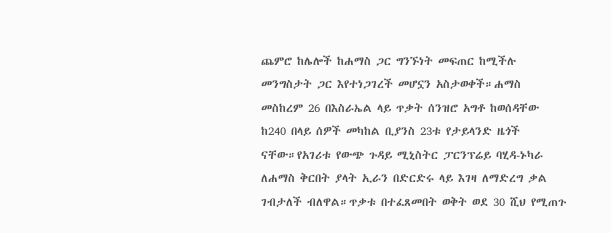ጨምሮ ከሌሎች ከሐማስ ጋር ግንኙነት መፍጠር ከሚችሉ መንግስታት ጋር እየተነጋገረች መሆኗን አስታወቀች።ሐማስ መስከረም 26 በእስራኤል ላይ ጥቃት ሰንዝሮ አግቶ ከወሰዳቸው ከ240 በላይ ሰዎች መካከል ቢያንስ 23ቱ የታይላንድ ዜጎች ናቸው።የአገሪቱ የውጭ ጉዳይ ሚኒስትር ፓርንፕሬይ ባሂዳ-ኑካራ ለሐማስ ቅርበት ያላት ኢራን በድርድሩ ላይ እገዛ ለማድረግ ቃል ገብታለች ብለዋል።ጥቃቱ በተፈጸመበት ወቅት ወደ 30 ሺህ የሚጠጉ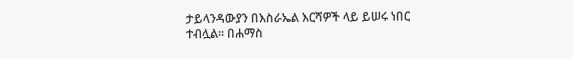ታይላንዳውያን በእስራኤል እርሻዎች ላይ ይሠሩ ነበር ተብሏል። በሐማስ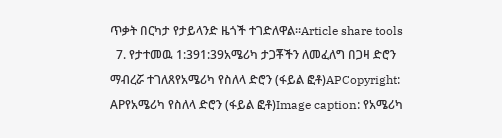ጥቃት በርካታ የታይላንድ ዜጎች ተገድለዋል።Article share tools
  7. የታተመዉ 1:391:39አሜሪካ ታጋቾችን ለመፈለግ በጋዛ ድሮን ማብረሯ ተገለጸየአሜሪካ የስለላ ድሮን (ፋይል ፎቶ)APCopyright: APየአሜሪካ የስለላ ድሮን (ፋይል ፎቶ)Image caption: የአሜሪካ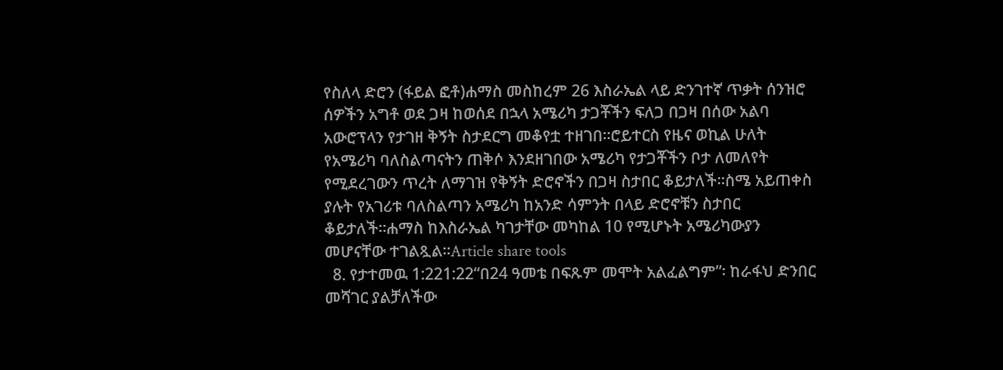የስለላ ድሮን (ፋይል ፎቶ)ሐማስ መስከረም 26 እስራኤል ላይ ድንገተኛ ጥቃት ሰንዝሮ ሰዎችን አግቶ ወደ ጋዛ ከወሰደ በኋላ አሜሪካ ታጋቾችን ፍለጋ በጋዛ በሰው አልባ አውሮፕላን የታገዘ ቅኝት ስታደርግ መቆየቷ ተዘገበ።ሮይተርስ የዜና ወኪል ሁለት የአሜሪካ ባለስልጣናትን ጠቅሶ እንደዘገበው አሜሪካ የታጋቾችን ቦታ ለመለየት የሚደረገውን ጥረት ለማገዝ የቅኝት ድሮኖችን በጋዛ ስታበር ቆይታለች።ስሜ አይጠቀስ ያሉት የአገሪቱ ባለስልጣን አሜሪካ ከአንድ ሳምንት በላይ ድሮኖቹን ስታበር ቆይታለች።ሐማስ ከእስራኤል ካገታቸው መካከል 10 የሚሆኑት አሜሪካውያን መሆናቸው ተገልጿል።Article share tools
  8. የታተመዉ 1:221:22“በ24 ዓመቴ በፍጹም መሞት አልፈልግም”፡ ከራፋህ ድንበር መሻገር ያልቻለችው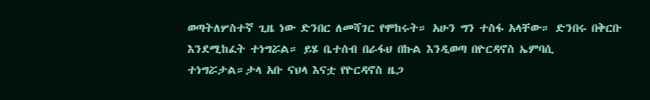ወጣትለሦስተኛ ጊዜ ነው ድንበር ለመሻገር የሞከሩት። አሁን ግን ተስፋ አላቸው። ድንበሩ በቅርቡ እንደሚከፈት ተነግሯል። ይሄ ቤተሰብ በራፋህ በኩል እንዲወጣ በዮርዳኖስ ኤምባሲ ተነግሯታል።ታላ አቡ ናህላ እናቷ የዮርዳኖስ ዜጋ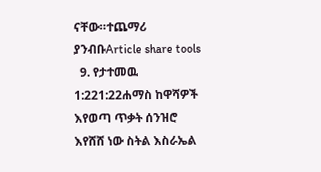ናቸው።ተጨማሪ ያንብቡArticle share tools
  9. የታተመዉ 1:221:22ሐማስ ከዋሻዎች እየወጣ ጥቃት ሰንዝሮ እየሸሸ ነው ስትል እስራኤል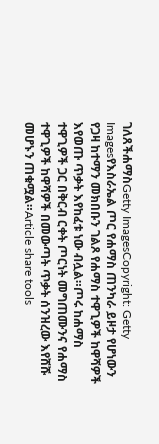ገለጸችሐማስGetty ImagesCopyright: Getty Imagesየእስራኤል ጦር የሐማስ ጠንካራ ይዞታ የሆነውን የጋዛ ከተማን መክበቡን ገልጾ የሐማስ ተዋጊዎች ከዋሻዎች እየወጡ ጥቃት እየከፈቱ ነው ብሏል።ጦሩ ከሐማስ ተዋጊዎች ጋር በቅርብ ርቀት ጦርነት መግጠሙንና የሐማስ ተዋጊዎች ከዋሻዎች በመውጣት ጥቃት ሰንዝረው እየሸሹ መሆኑን ጠቁሟል።Article share tools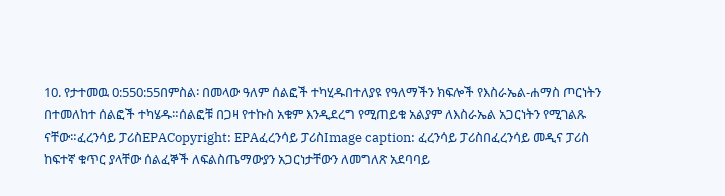10. የታተመዉ 0:550:55በምስል፡ በመላው ዓለም ሰልፎች ተካሂዱበተለያዩ የዓለማችን ክፍሎች የእስራኤል-ሐማስ ጦርነትን በተመለከተ ሰልፎች ተካሄዱ።ሰልፎቹ በጋዛ የተኩስ አቁም እንዲደረግ የሚጠይቁ አልያም ለእስራኤል አጋርነትን የሚገልጹ ናቸው።ፈረንሳይ ፓሪስEPACopyright: EPAፈረንሳይ ፓሪስImage caption: ፈረንሳይ ፓሪስበፈረንሳይ መዲና ፓሪስ ከፍተኛ ቁጥር ያላቸው ሰልፈኞች ለፍልስጤማውያን አጋርነታቸውን ለመግለጽ አደባባይ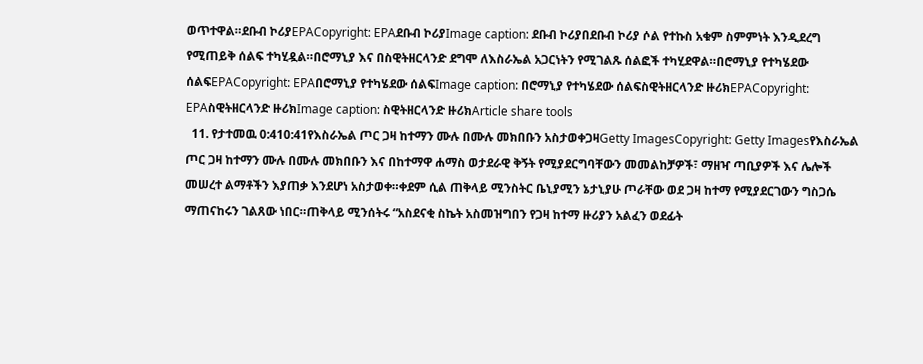ወጥተዋል።ደቡብ ኮሪያEPACopyright: EPAደቡብ ኮሪያImage caption: ደቡብ ኮሪያበደቡብ ኮሪያ ሶል የተኩስ አቁም ስምምነት እንዲደረግ የሚጠይቅ ሰልፍ ተካሂዷል።በሮማኒያ እና በስዊትዘርላንድ ደግሞ ለእስራኤል አጋርነትን የሚገልጹ ሰልፎች ተካሂደዋል።በሮማኒያ የተካሄደው ሰልፍEPACopyright: EPAበሮማኒያ የተካሄደው ሰልፍImage caption: በሮማኒያ የተካሄደው ሰልፍስዊትዘርላንድ ዙሪክEPACopyright: EPAስዊትዘርላንድ ዙሪክImage caption: ስዊትዘርላንድ ዙሪክArticle share tools
  11. የታተመዉ 0:410:41የእስራኤል ጦር ጋዛ ከተማን ሙሉ በሙሉ መክበቡን አስታወቀጋዛGetty ImagesCopyright: Getty Imagesየእስራኤል ጦር ጋዛ ከተማን ሙሉ በሙሉ መክበቡን እና በከተማዋ ሐማስ ወታደራዊ ቅኝት የሚያደርግባቸውን መመልከቻዎች፣ ማዘዣ ጣቢያዎች እና ሌሎች መሠረተ ልማቶችን እያጠቃ እንደሆነ አስታወቀ።ቀደም ሲል ጠቅላይ ሚንስትር ቤኒያሚን ኔታኒያሁ ጦራቸው ወደ ጋዛ ከተማ የሚያደርገውን ግስጋሴ ማጠናከሩን ገልጸው ነበር።ጠቅላይ ሚንሰትሩ “አስደናቂ ስኬት አስመዝግበን የጋዛ ከተማ ዙሪያን አልፈን ወደፊት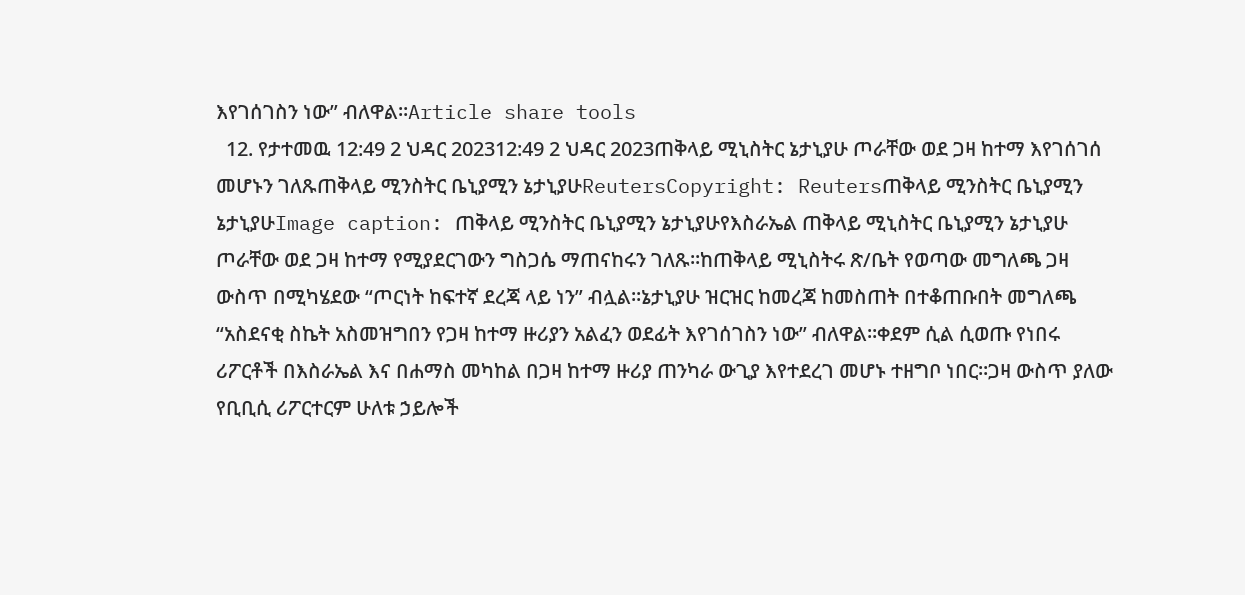እየገሰገስን ነው” ብለዋል።Article share tools
  12. የታተመዉ 12:49 2 ህዳር 202312:49 2 ህዳር 2023ጠቅላይ ሚኒስትር ኔታኒያሁ ጦራቸው ወደ ጋዛ ከተማ እየገሰገሰ መሆኑን ገለጹጠቅላይ ሚንስትር ቤኒያሚን ኔታኒያሁReutersCopyright: Reutersጠቅላይ ሚንስትር ቤኒያሚን ኔታኒያሁImage caption: ጠቅላይ ሚንስትር ቤኒያሚን ኔታኒያሁየእስራኤል ጠቅላይ ሚኒስትር ቤኒያሚን ኔታኒያሁ ጦራቸው ወደ ጋዛ ከተማ የሚያደርገውን ግስጋሴ ማጠናከሩን ገለጹ።ከጠቅላይ ሚኒስትሩ ጽ/ቤት የወጣው መግለጫ ጋዛ ውስጥ በሚካሄደው “ጦርነት ከፍተኛ ደረጃ ላይ ነን” ብሏል።ኔታኒያሁ ዝርዝር ከመረጃ ከመስጠት በተቆጠቡበት መግለጫ “አስደናቂ ስኬት አስመዝግበን የጋዛ ከተማ ዙሪያን አልፈን ወደፊት እየገሰገስን ነው” ብለዋል።ቀደም ሲል ሲወጡ የነበሩ ሪፖርቶች በእስራኤል እና በሐማስ መካከል በጋዛ ከተማ ዙሪያ ጠንካራ ውጊያ እየተደረገ መሆኑ ተዘግቦ ነበር።ጋዛ ውስጥ ያለው የቢቢሲ ሪፖርተርም ሁለቱ ኃይሎች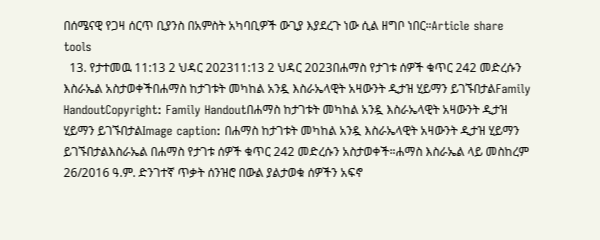በሰሜናዊ የጋዛ ሰርጥ ቢያንስ በአምስት አካባቢዎች ውጊያ እያደረጉ ነው ሲል ዘግቦ ነበር።Article share tools
  13. የታተመዉ 11:13 2 ህዳር 202311:13 2 ህዳር 2023በሐማስ የታገቱ ሰዎች ቁጥር 242 መድረሱን እስራኤል አስታወቀችበሐማስ ከታገቱት መካከል አንዷ እስራኤላዊት አዛውንት ዲታዝ ሂይማን ይገኙበታልFamily HandoutCopyright: Family Handoutበሐማስ ከታገቱት መካከል አንዷ እስራኤላዊት አዛውንት ዲታዝ ሂይማን ይገኙበታልImage caption: በሐማስ ከታገቱት መካከል አንዷ እስራኤላዊት አዛውንት ዲታዝ ሂይማን ይገኙበታልእስራኤል በሐማስ የታገቱ ሰዎች ቁጥር 242 መድረሱን አስታወቀች።ሐማስ እስራኤል ላይ መስከረም 26/2016 ዓ.ም. ድንገተኛ ጥቃት ሰንዝሮ በውል ያልታወቁ ሰዎችን አፍኖ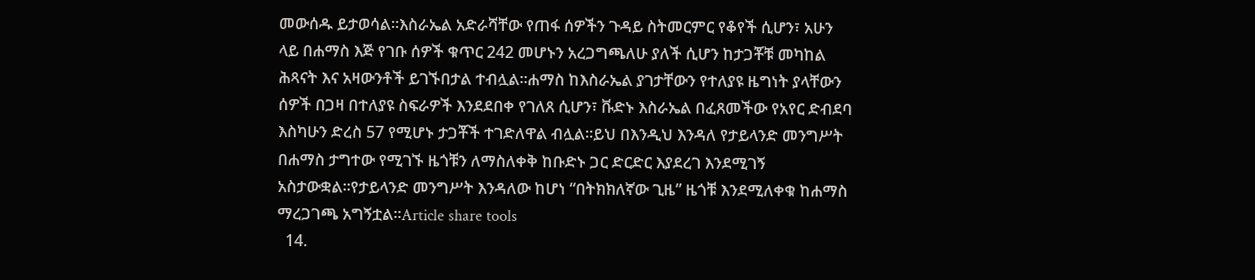መውሰዱ ይታወሳል።እስራኤል አድራሻቸው የጠፋ ሰዎችን ጉዳይ ስትመርምር የቆየች ሲሆን፣ አሁን ላይ በሐማስ እጅ የገቡ ሰዎች ቁጥር 242 መሆኑን አረጋግጫለሁ ያለች ሲሆን ከታጋቾቹ መካከል ሕጻናት እና አዛውንቶች ይገኙበታል ተብሏል።ሐማስ ከእስራኤል ያገታቸውን የተለያዩ ዜግነት ያላቸውን ሰዎች በጋዛ በተለያዩ ስፍራዎች እንደደበቀ የገለጸ ሲሆን፣ ቩድኑ እስራኤል በፈጸመችው የአየር ድብደባ እስካሁን ድረስ 57 የሚሆኑ ታጋቾች ተገድለዋል ብሏል።ይህ በእንዲህ እንዳለ የታይላንድ መንግሥት በሐማስ ታግተው የሚገኙ ዜጎቹን ለማስለቀቅ ከቡድኑ ጋር ድርድር እያደረገ እንደሚገኝ አስታውቋል።የታይላንድ መንግሥት እንዳለው ከሆነ “በትክክለኛው ጊዜ” ዜጎቹ እንደሚለቀቁ ከሐማስ ማረጋገጫ አግኝቷል።Article share tools
  14.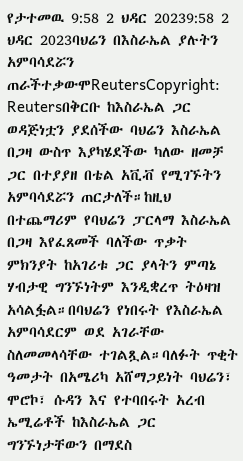የታተመዉ 9:58 2 ህዳር 20239:58 2 ህዳር 2023ባህሬን በእስራኤል ያሉትን አምባሳደሯን ጠራችተቃውሞReutersCopyright: Reutersበቅርቡ ከእስራኤል ጋር ወዳጅነቷን ያደሰችው ባህሬን እስራኤል በጋዛ ውስጥ እያካሄደችው ካለው ዘመቻ ጋር በተያያዘ በቴል አቪቭ የሚገኙትን አምባሳደሯን ጠርታለች።ከዚህ በተጨማሪም የባህሬን ፓርላማ እስራኤል በጋዛ እየፈጸመች ባለችው ጥቃት ምክንያት ከአገሪቱ ጋር ያላትን ምጣኔ ሃብታዊ ግንኙነትም እንዲቋረጥ ትዕዛዝ አሳልፏል።በባህሬን የነበሩት የእስራኤል አምባሳደርም ወደ አገራቸው ስለመመላሳቸው ተገልጿል።ባለፉት ጥቂት ዓመታት በአሜሪካ አሸማጋይነት ባህሬን፣ ሞሮኮ፣ ሱዳን እና የተባበሩት አረብ ኤሚሬቶች ከእስራኤል ጋር ግንኙነታቸውን በማደስ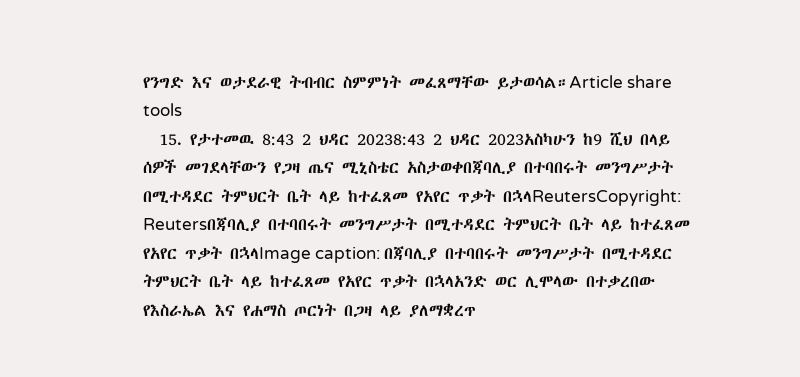የንግድ እና ወታደራዊ ትብብር ስምምነት መፈጸማቸው ይታወሳል።Article share tools
  15. የታተመዉ 8:43 2 ህዳር 20238:43 2 ህዳር 2023አስካሁን ከ9 ሺህ በላይ ሰዎች መገደላቸውን የጋዛ ጤና ሚኒስቴር አስታወቀበጃባሊያ በተባበሩት መንግሥታት በሚተዳደር ትምህርት ቤት ላይ ከተፈጸመ የአየር ጥቃት በኋላReutersCopyright: Reutersበጃባሊያ በተባበሩት መንግሥታት በሚተዳደር ትምህርት ቤት ላይ ከተፈጸመ የአየር ጥቃት በኋላImage caption: በጃባሊያ በተባበሩት መንግሥታት በሚተዳደር ትምህርት ቤት ላይ ከተፈጸመ የአየር ጥቃት በኋላአንድ ወር ሊሞላው በተቃረበው የእስራኤል እና የሐማስ ጦርነት በጋዛ ላይ ያለማቋረጥ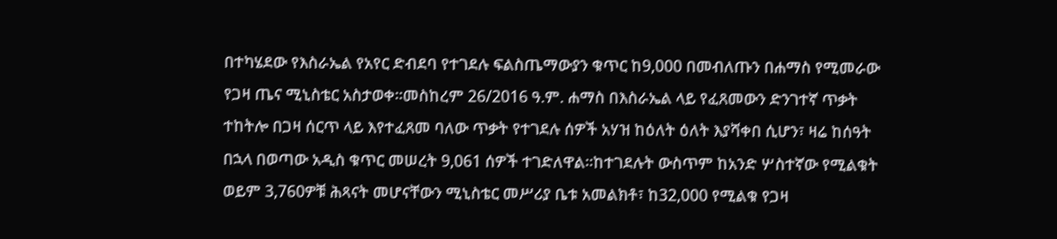በተካሄደው የእስራኤል የአየር ድብደባ የተገደሉ ፍልስጤማውያን ቁጥር ከ9,000 በመብለጡን በሐማስ የሚመራው የጋዛ ጤና ሚኒስቴር አስታወቀ።መስከረም 26/2016 ዓ.ም. ሐማስ በእስራኤል ላይ የፈጸመውን ድንገተኛ ጥቃት ተከትሎ በጋዛ ሰርጥ ላይ እየተፈጸመ ባለው ጥቃት የተገደሉ ሰዎች አሃዝ ከዕለት ዕለት እያሻቀበ ሲሆን፣ ዛሬ ከሰዓት በኋላ በወጣው አዲስ ቁጥር መሠረት 9,061 ሰዎች ተገድለዋል።ከተገደሉት ውስጥም ከአንድ ሦስተኛው የሚልቁት ወይም 3,760ዎቹ ሕጻናት መሆናቸውን ሚኒስቴር መሥሪያ ቤቱ አመልክቶ፣ ከ32,000 የሚልቁ የጋዛ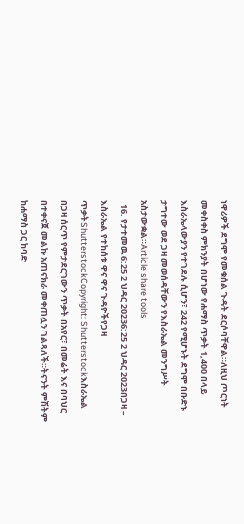ነዋሪዎች ደግሞ የመቁሰል ጉዳት ደርሶባቸዋል።ለዚህ ጦርነት መቀስቀስ ምክንያት በሆነው የሐማስ ጥቃት 1,400 በላይ እስራኤላውያን የተገደሉ ሲሆን፣ 242 የሚሆኑት ደግሞ በቡድኑ ታግተው ወደ ጋዛ መወሰዳቸውን የእስራኤል መንግሥት አስታውቋል።Article share tools
  16. የታተመዉ 6:25 2 ህዳር 20236:25 2 ህዳር 2023በጋዛ – እስራኤል የተከሰቱ ዋና ዋና ጉዳዮችየጋዛ ጥቃትShutterstockCopyright: Shutterstockእስራኤል በጋዛ ሰርጥ የምታደርገውን ጥቃት በአየር፣ በመሬት እና በባህር በተቀናጀ መልኩ አጠናክራ መቀጠሏን ገልጻለች።ትናንት ምሽትም ከሐማስ ጋር ከባድ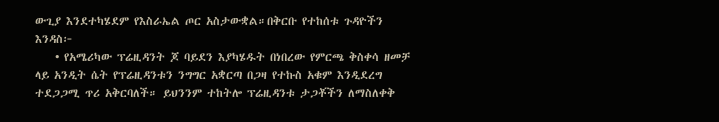ውጊያ እንደተካሄደም የእስራኤል ጦር አስታውቋል።በቅርቡ የተከሰቱ ጉዳዮችን እንዳስ፦
    • የአሜሪካው ፕሬዚዳንት ጆ ባይደን እያካሄዱት በነበረው የምርጫ ቅስቀሳ ዘመቻ ላይ አንዲት ሴት የፕሬዚዳንቱን ንግግር አቋርጣ በጋዛ የተኩስ አቁም እንዲደረግ ተደጋጋሚ ጥሪ አቅርባለች። ይህንንም ተከትሎ ፕሬዚዳንቱ ታጋቾችን ለማስለቀቅ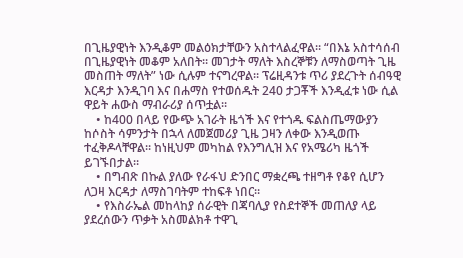በጊዜያዊነት እንዲቆም መልዕክታቸውን አስተላልፈዋል። “በእኔ አስተሳሰብ በጊዜያዊነት መቆም አለበት። መገታት ማለት እስረኞቹን ለማስወጣት ጊዜ መስጠት ማለት” ነው ሲሉም ተናግረዋል። ፕሬዚዳንቱ ጥሪ ያደረጉት ሰብዓዊ እርዳታ እንዲገባ እና በሐማስ የተወሰዱት 240 ታጋቾች እንዲፈቱ ነው ሲል ዋይት ሐውስ ማብራሪያ ሰጥቷል።
    • ከ400 በላይ የውጭ አገራት ዜጎች እና የተጎዱ ፍልስጤማውያን ከሶስት ሳምንታት በኋላ ለመጀመሪያ ጊዜ ጋዛን ለቀው እንዲወጡ ተፈቅዶላቸዋል። ከነዚህም መካከል የእንግሊዝ እና የአሜሪካ ዜጎች ይገኙበታል።
    • በግብጽ በኩል ያለው የራፋህ ድንበር ማቋረጫ ተዘግቶ የቆየ ሲሆን ለጋዛ እርዳታ ለማስገባትም ተከፍቶ ነበር።
    • የእስራኤል መከላከያ ሰራዊት በጃባሊያ የስደተኞች መጠለያ ላይ ያደረሰውን ጥቃት አስመልክቶ ተዋጊ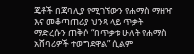ጄቶች በጃባሊያ የሚገኘውን የሐማስ ማዘዣ እና መቆጣጠሪያ ህንጻ ላይ ጥቃት ማድረሱን ጠቅሶ “በጥቃቱ ሁለት የሐማስ አሸባሪዎች ተወግደዋል” ሲልም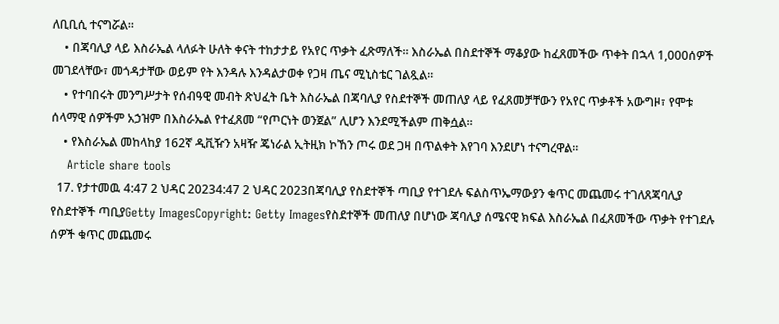ለቢቢሲ ተናግሯል።
    • በጃባሊያ ላይ እስራኤል ላለፉት ሁለት ቀናት ተከታታይ የአየር ጥቃት ፈጽማለች። እስራኤል በስደተኞች ማቆያው ከፈጸመችው ጥቀት በኋላ 1,000ሰዎች መገደላቸው፣ መጎዳታቸው ወይም የት እንዳሉ እንዳልታወቀ የጋዛ ጤና ሚኒስቴር ገልጿል።
    • የተባበሩት መንግሥታት የሰብዓዊ መብት ጽህፈት ቤት እስራኤል በጃባሊያ የስደተኞች መጠለያ ላይ የፈጸመቻቸውን የአየር ጥቃቶች አውግዞ፣ የሞቱ ሰላማዊ ሰዎችም አኃዝም በእስራኤል የተፈጸመ “የጦርነት ወንጀል” ሊሆን እንደሚችልም ጠቅሷል።
    • የእስራኤል መከላከያ 162ኛ ዲቪዥን አዛዥ ጄነራል ኢትዚክ ኮኸን ጦሩ ወደ ጋዛ በጥልቀት እየገባ እንደሆነ ተናግረዋል።
    Article share tools
  17. የታተመዉ 4:47 2 ህዳር 20234:47 2 ህዳር 2023በጃባሊያ የስደተኞች ጣቢያ የተገደሉ ፍልስጥኤማውያን ቁጥር መጨመሩ ተገለጸጃባሊያ የስደተኞች ጣቢያGetty ImagesCopyright: Getty Imagesየስደተኞች መጠለያ በሆነው ጃባሊያ ሰሜናዊ ክፍል እስራኤል በፈጸመችው ጥቃት የተገደሉ ሰዎች ቁጥር መጨመሩ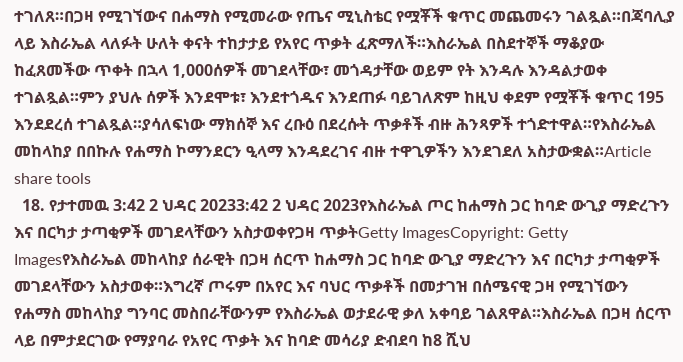ተገለጸ።በጋዛ የሚገኘውና በሐማስ የሚመራው የጤና ሚኒስቴር የሟቾች ቁጥር መጨመሩን ገልጿል።በጃባሊያ ላይ እስራኤል ላለፉት ሁለት ቀናት ተከታታይ የአየር ጥቃት ፈጽማለች።እስራኤል በስደተኞች ማቆያው ከፈጸመችው ጥቀት በኋላ 1,000ሰዎች መገደላቸው፣ መጎዳታቸው ወይም የት እንዳሉ እንዳልታወቀ ተገልጿል።ምን ያህሉ ሰዎች እንደሞቱ፣ እንደተጎዱና እንደጠፉ ባይገለጽም ከዚህ ቀደም የሟቾች ቁጥር 195 እንደደረሰ ተገልጿል።ያሳለፍነው ማክሰኞ እና ረቡዕ በደረሱት ጥቃቶች ብዙ ሕንጻዎች ተጎድተዋል።የእስራኤል መከላከያ በበኩሉ የሐማስ ኮማንደርን ዒላማ እንዳደረገና ብዙ ተዋጊዎችን እንደገደለ አስታውቋል።Article share tools
  18. የታተመዉ 3:42 2 ህዳር 20233:42 2 ህዳር 2023የእስራኤል ጦር ከሐማስ ጋር ከባድ ውጊያ ማድረጉን እና በርካታ ታጣቂዎች መገደላቸውን አስታወቀየጋዛ ጥቃትGetty ImagesCopyright: Getty Imagesየእስራኤል መከላከያ ሰራዊት በጋዛ ሰርጥ ከሐማስ ጋር ከባድ ውጊያ ማድረጉን እና በርካታ ታጣቂዎች መገደላቸውን አስታወቀ።እግረኛ ጦሩም በአየር እና ባህር ጥቃቶች በመታገዝ በሰሜናዊ ጋዛ የሚገኘውን የሐማስ መከላከያ ግንባር መስበራቸውንም የእስራኤል ወታደራዊ ቃለ አቀባይ ገልጸዋል።እስራኤል በጋዛ ሰርጥ ላይ በምታደርገው የማያባራ የአየር ጥቃት እና ከባድ መሳሪያ ድብደባ ከ8 ሺህ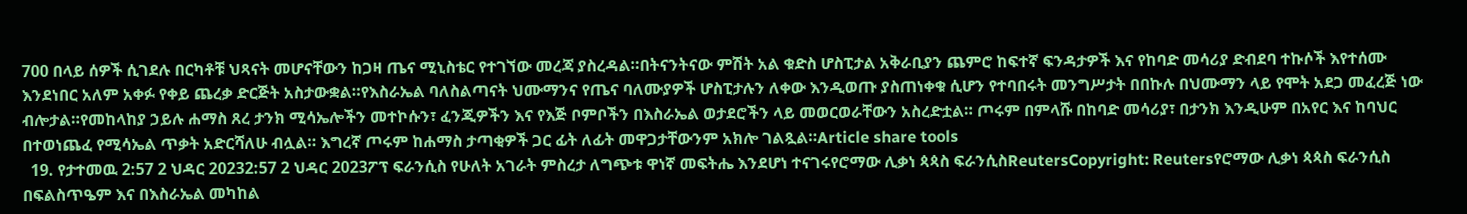700 በላይ ሰዎች ሲገደሉ በርካቶቹ ህጻናት መሆናቸውን ከጋዛ ጤና ሚኒስቴር የተገኘው መረጃ ያስረዳል።በትናንትናው ምሽት አል ቁድስ ሆስፒታል አቅራቢያን ጨምሮ ከፍተኛ ፍንዳታዎች እና የከባድ መሳሪያ ድብደባ ተኩሶች እየተሰሙ እንደነበር አለም አቀፉ የቀይ ጨረቃ ድርጅት አስታውቋል።የእስራኤል ባለስልጣናት ህሙማንና የጤና ባለሙያዎች ሆስፒታሉን ለቀው እንዲወጡ ያስጠነቀቁ ሲሆን የተባበሩት መንግሥታት በበኩሉ በህሙማን ላይ የሞት አደጋ መፈረጅ ነው ብሎታል።የመከላከያ ኃይሉ ሐማስ ጸረ ታንክ ሚሳኤሎችን መተኮሱን፣ ፈንጂዎችን እና የእጅ ቦምቦችን በእስራኤል ወታደሮችን ላይ መወርወራቸውን አስረድቷል። ጦሩም በምላሹ በከባድ መሳሪያ፣ በታንክ እንዲሁም በአየር እና ከባህር በተወነጨፈ የሚሳኤል ጥቃት አድርሻለሁ ብሏል። እግረኛ ጦሩም ከሐማስ ታጣቂዎች ጋር ፊት ለፊት መዋጋታቸውንም አክሎ ገልጿል።Article share tools
  19. የታተመዉ 2:57 2 ህዳር 20232:57 2 ህዳር 2023ፖፕ ፍራንሲስ የሁለት አገራት ምስረታ ለግጭቱ ዋነኛ መፍትሔ እንደሆነ ተናገሩየሮማው ሊቃነ ጳጳስ ፍራንሲስReutersCopyright: Reutersየሮማው ሊቃነ ጳጳስ ፍራንሲስ በፍልስጥዔም እና በእስራኤል መካከል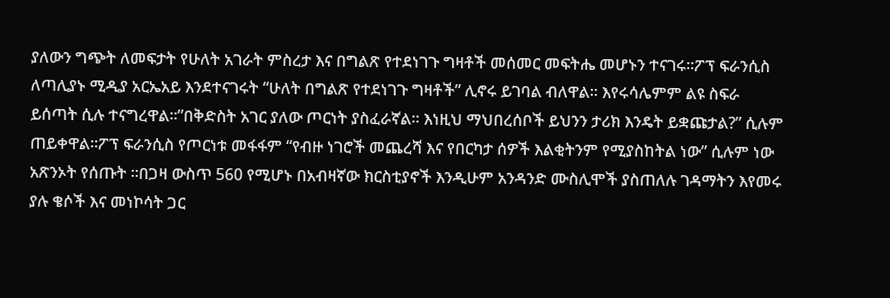ያለውን ግጭት ለመፍታት የሁለት አገራት ምስረታ እና በግልጽ የተደነገጉ ግዛቶች መሰመር መፍትሔ መሆኑን ተናገሩ።ፖፕ ፍራንሲስ ለጣሊያኑ ሚዲያ አርኤአይ እንደተናገሩት “ሁለት በግልጽ የተደነገጉ ግዛቶች” ሊኖሩ ይገባል ብለዋል። እየሩሳሌምም ልዩ ስፍራ ይሰጣት ሲሉ ተናግረዋል።”በቅድስት አገር ያለው ጦርነት ያስፈራኛል። እነዚህ ማህበረሰቦች ይህንን ታሪክ እንዴት ይቋጩታል?” ሲሉም ጠይቀዋል።ፖፕ ፍራንሲስ የጦርነቱ መፋፋም “የብዙ ነገሮች መጨረሻ እና የበርካታ ሰዎች እልቂትንም የሚያስከትል ነው” ሲሉም ነው አጽንኦት የሰጡት ።በጋዛ ውስጥ 560 የሚሆኑ በአብዛኛው ክርስቲያኖች እንዲሁም አንዳንድ ሙስሊሞች ያስጠለሉ ገዳማትን እየመሩ ያሉ ቄሶች እና መነኮሳት ጋር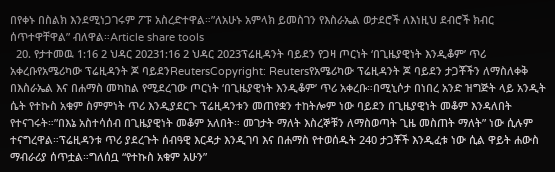በየቀኑ በስልክ እንደሚነጋገሩም ፖፑ አስረድተዋል።”ለአሁኑ አምላክ ይመስገን የእስራኤል ወታደሮች ለእነዚህ ደብሮች ክብር ሰጥተዋቸዋል” ብለዋል።Article share tools
  20. የታተመዉ 1:16 2 ህዳር 20231:16 2 ህዳር 2023ፕሬዚዳንት ባይደን የጋዛ ጦርነት ‘በጊዜያዊነት እንዲቆም’ ጥሪ አቀረቡየአሜሪካው ፕሬዚዳንት ጆ ባይደንReutersCopyright: Reutersየአሜሪካው ፕሬዚዳንት ጆ ባይደን ታጋቾችን ለማስለቀቅ በእስራኤል እና በሐማስ መካከል የሚደረገው ጦርነት ‘በጊዜያዊነት እንዲቆም’ ጥሪ አቀረቡ።በሚኒሶታ በነበረ አንድ ዝግጅት ላይ አንዲት ሴት የተኩስ አቁም ስምምነት ጥሪ እንዲያደርጉ ፕሬዚዳንቱን መጠየቋን ተከትሎም ነው ባይደን በጊዜያዊነት መቆም እንዳለበት የተናገሩት።”በእኔ አስተሳሰብ በጊዜያዊነት መቆም አለበት። መገታት ማለት እስረኞቹን ለማስወጣት ጊዜ መስጠት ማለት” ነው ሲሉም ተናግረዋል።ፕሬዚዳንቱ ጥሪ ያደረጉት ሰብዓዊ እርዳታ እንዲገባ እና በሐማስ የተወሰዱት 240 ታጋቾች እንዲፈቱ ነው ሲል ዋይት ሐውስ ማብራሪያ ሰጥቷል።ግለሰቧ “የተኩስ አቁም አሁን”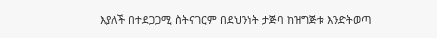እያለች በተደጋጋሚ ስትናገርም በደህንነት ታጅባ ከዝግጅቱ እንድትወጣ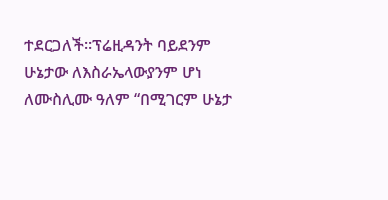ተደርጋለች።ፕሬዚዳንት ባይደንም ሁኔታው ለእስራኤላውያንም ሆነ ለሙስሊሙ ዓለም “በሚገርም ሁኔታ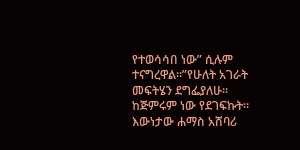የተወሳሳበ ነው” ሲሉም ተናግረዋል።”የሁለት አገራት መፍትሄን ደግፌያለሁ። ከጅምሩም ነው የደገፍኩት። እውነታው ሐማስ አሸባሪ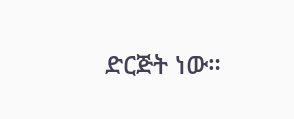ድርጅት ነው።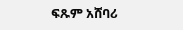ፍጹም አሸባሪ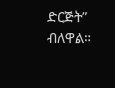ድርጅት” ብለዋል።